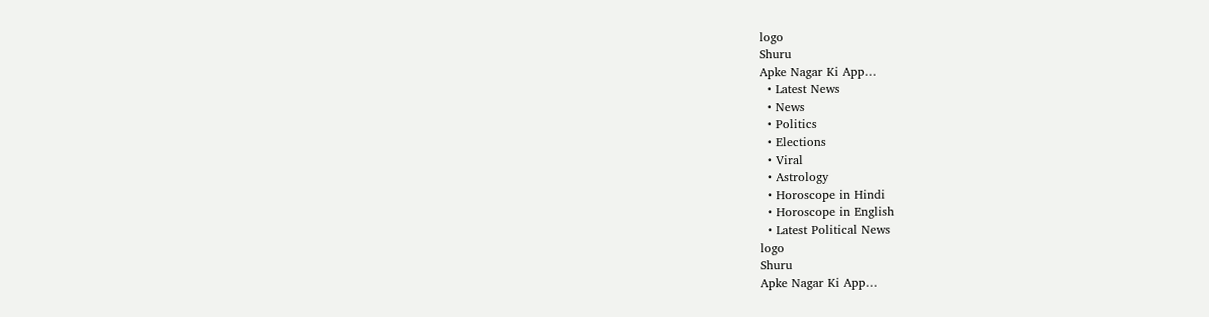logo
Shuru
Apke Nagar Ki App…
  • Latest News
  • News
  • Politics
  • Elections
  • Viral
  • Astrology
  • Horoscope in Hindi
  • Horoscope in English
  • Latest Political News
logo
Shuru
Apke Nagar Ki App…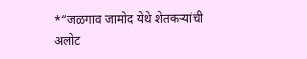*“जळगाव जामोद येथे शेतकऱ्यांची अलोट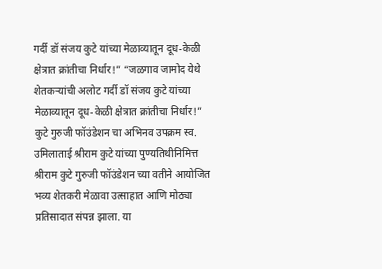गर्दी डॉ संजय कुटे यांच्या मेळाव्यातून दूध-केळी क्षेत्रात क्रांतीचा निर्धार!” “जळगाव जामोद येथे शेतकऱ्यांची अलोट गर्दी डॉ संजय कुटे यांच्या मेळाव्यातून दूध-केळी क्षेत्रात क्रांतीचा निर्धार!” कुटे गुरुजी फॉउंडेशन चा अभिनव उपक्रम स्व. उमिलाताई श्रीराम कुटे यांच्या पुण्यतिथीनिमित्त श्रीराम कुटे गुरुजी फॉउंडेशन च्या वतीने आयोजित भव्य शेतकरी मेळावा उत्साहात आणि मोठ्या प्रतिसादात संपन्न झाला. या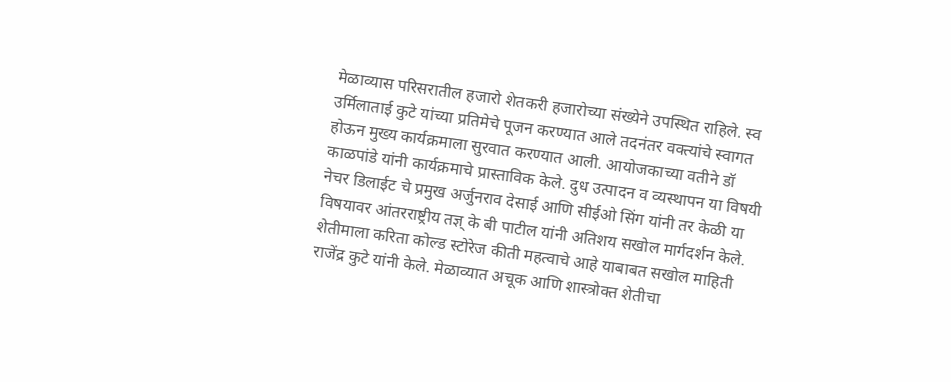मेळाव्यास परिसरातील हजारो शेतकरी हजारोच्या संख्येने उपस्थित राहिले. स्व उर्मिलाताई कुटे यांच्या प्रतिमेचे पूजन करण्यात आले तदनंतर वक्त्यांचे स्वागत होऊन मुख्य कार्यक्रमाला सुरवात करण्यात आली. आयोजकाच्या वतीने डॉ काळपांडे यांनी कार्यक्रमाचे प्रास्ताविक केले. दुध उत्पादन व व्यस्थापन या विषयी नेचर डिलाईट चे प्रमुख अर्जुनराव देसाई आणि सीईओ सिंग यांनी तर केळी या विषयावर आंतरराष्ट्रीय तज्ञ् के बी पाटील यांनी अतिशय सखोल मार्गदर्शन केले. शेतीमाला करिता कोल्ड स्टोरेज कीती महत्वाचे आहे याबाबत सखोल माहिती राजेंद्र कुटे यांनी केले. मेळाव्यात अचूक आणि शास्त्रोक्त शेतीचा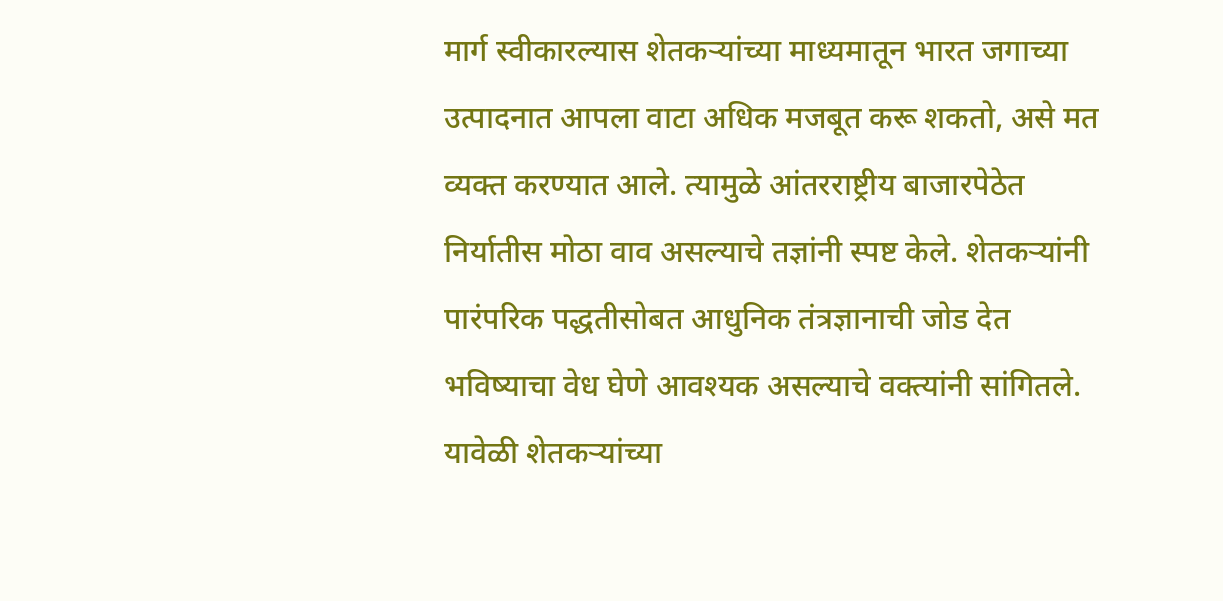मार्ग स्वीकारल्यास शेतकऱ्यांच्या माध्यमातून भारत जगाच्या उत्पादनात आपला वाटा अधिक मजबूत करू शकतो, असे मत व्यक्त करण्यात आले. त्यामुळे आंतरराष्ट्रीय बाजारपेठेत निर्यातीस मोठा वाव असल्याचे तज्ञांनी स्पष्ट केले. शेतकऱ्यांनी पारंपरिक पद्धतीसोबत आधुनिक तंत्रज्ञानाची जोड देत भविष्याचा वेध घेणे आवश्यक असल्याचे वक्त्यांनी सांगितले. यावेळी शेतकऱ्यांच्या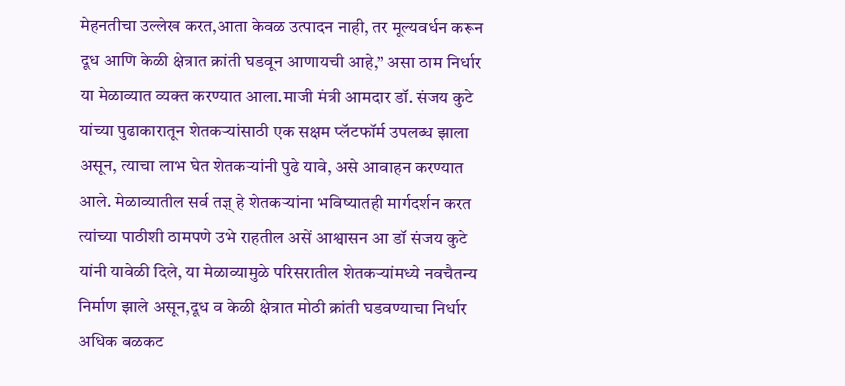मेहनतीचा उल्लेख करत,आता केवळ उत्पादन नाही, तर मूल्यवर्धन करून दूध आणि केळी क्षेत्रात क्रांती घडवून आणायची आहे,” असा ठाम निर्धार या मेळाव्यात व्यक्त करण्यात आला.माजी मंत्री आमदार डॉ. संजय कुटे यांच्या पुढाकारातून शेतकऱ्यांसाठी एक सक्षम प्लॅटफॉर्म उपलब्ध झाला असून, त्याचा लाभ घेत शेतकऱ्यांनी पुढे यावे, असे आवाहन करण्यात आले. मेळाव्यातील सर्व तज्ञ् हे शेतकऱ्यांना भविष्यातही मार्गदर्शन करत त्यांच्या पाठीशी ठामपणे उभे राहतील असें आश्वासन आ डॉ संजय कुटे यांनी यावेळी दिले, या मेळाव्यामुळे परिसरातील शेतकऱ्यांमध्ये नवचैतन्य निर्माण झाले असून,दूध व केळी क्षेत्रात मोठी क्रांती घडवण्याचा निर्धार अधिक बळकट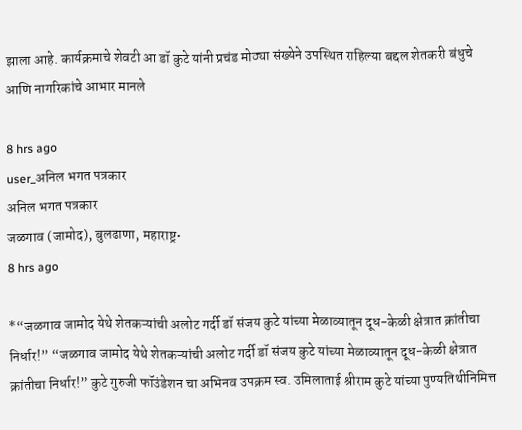झाला आहे. कार्यक्रमाचे शेवटी आ डॉ कुटे यांनी प्रचंड मोठ्या संख्येने उपस्थित राहिल्या बद्दल शेतकरी बंधुचे आणि नागरिकांचे आभार मानले

8 hrs ago
user_अनिल भगत पत्रकार
अनिल भगत पत्रकार
जळगाव (जामोद), बुलढाणा, महाराष्ट्र•
8 hrs ago

*“जळगाव जामोद येथे शेतकऱ्यांची अलोट गर्दी डॉ संजय कुटे यांच्या मेळाव्यातून दूध-केळी क्षेत्रात क्रांतीचा निर्धार!” “जळगाव जामोद येथे शेतकऱ्यांची अलोट गर्दी डॉ संजय कुटे यांच्या मेळाव्यातून दूध-केळी क्षेत्रात क्रांतीचा निर्धार!” कुटे गुरुजी फॉउंडेशन चा अभिनव उपक्रम स्व. उमिलाताई श्रीराम कुटे यांच्या पुण्यतिथीनिमित्त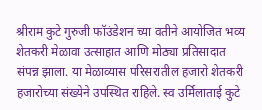श्रीराम कुटे गुरुजी फॉउंडेशन च्या वतीने आयोजित भव्य शेतकरी मेळावा उत्साहात आणि मोठ्या प्रतिसादात संपन्न झाला. या मेळाव्यास परिसरातील हजारो शेतकरी हजारोच्या संख्येने उपस्थित राहिले. स्व उर्मिलाताई कुटे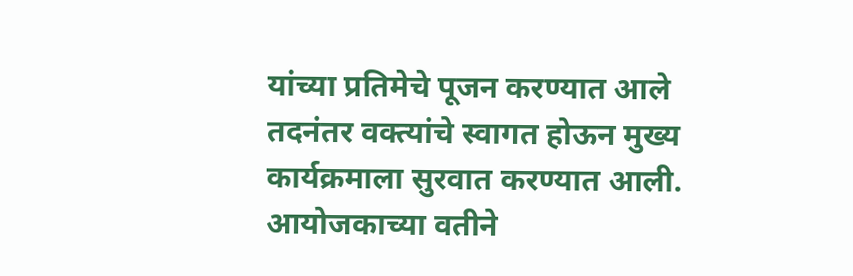यांच्या प्रतिमेचे पूजन करण्यात आले तदनंतर वक्त्यांचे स्वागत होऊन मुख्य कार्यक्रमाला सुरवात करण्यात आली. आयोजकाच्या वतीने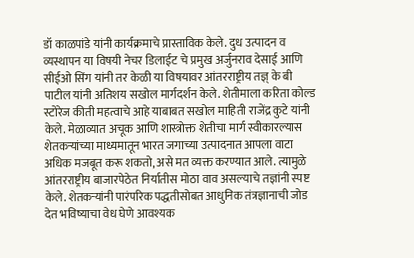डॉ काळपांडे यांनी कार्यक्रमाचे प्रास्ताविक केले. दुध उत्पादन व व्यस्थापन या विषयी नेचर डिलाईट चे प्रमुख अर्जुनराव देसाई आणि सीईओ सिंग यांनी तर केळी या विषयावर आंतरराष्ट्रीय तज्ञ् के बी पाटील यांनी अतिशय सखोल मार्गदर्शन केले. शेतीमाला करिता कोल्ड स्टोरेज कीती महत्वाचे आहे याबाबत सखोल माहिती राजेंद्र कुटे यांनी केले. मेळाव्यात अचूक आणि शास्त्रोक्त शेतीचा मार्ग स्वीकारल्यास शेतकऱ्यांच्या माध्यमातून भारत जगाच्या उत्पादनात आपला वाटा अधिक मजबूत करू शकतो, असे मत व्यक्त करण्यात आले. त्यामुळे आंतरराष्ट्रीय बाजारपेठेत निर्यातीस मोठा वाव असल्याचे तज्ञांनी स्पष्ट केले. शेतकऱ्यांनी पारंपरिक पद्धतीसोबत आधुनिक तंत्रज्ञानाची जोड देत भविष्याचा वेध घेणे आवश्यक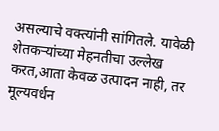असल्याचे वक्त्यांनी सांगितले. यावेळी शेतकऱ्यांच्या मेहनतीचा उल्लेख करत,आता केवळ उत्पादन नाही, तर मूल्यवर्धन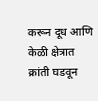करून दूध आणि केळी क्षेत्रात क्रांती घडवून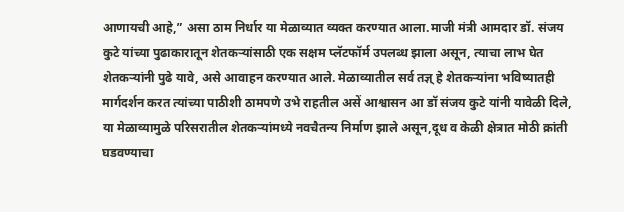आणायची आहे,” असा ठाम निर्धार या मेळाव्यात व्यक्त करण्यात आला.माजी मंत्री आमदार डॉ. संजय कुटे यांच्या पुढाकारातून शेतकऱ्यांसाठी एक सक्षम प्लॅटफॉर्म उपलब्ध झाला असून, त्याचा लाभ घेत शेतकऱ्यांनी पुढे यावे, असे आवाहन करण्यात आले. मेळाव्यातील सर्व तज्ञ् हे शेतकऱ्यांना भविष्यातही मार्गदर्शन करत त्यांच्या पाठीशी ठामपणे उभे राहतील असें आश्वासन आ डॉ संजय कुटे यांनी यावेळी दिले, या मेळाव्यामुळे परिसरातील शेतकऱ्यांमध्ये नवचैतन्य निर्माण झाले असून,दूध व केळी क्षेत्रात मोठी क्रांती घडवण्याचा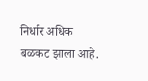निर्धार अधिक बळकट झाला आहे.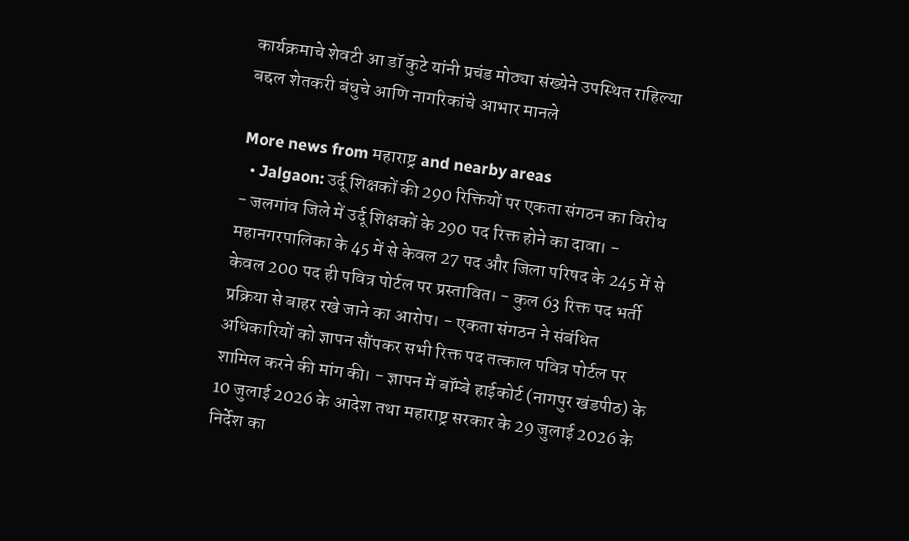कार्यक्रमाचे शेवटी आ डॉ कुटे यांनी प्रचंड मोठ्या संख्येने उपस्थित राहिल्या बद्दल शेतकरी बंधुचे आणि नागरिकांचे आभार मानले

More news from महाराष्ट्र and nearby areas
  • Jalgaon: उर्दू शिक्षकों की 290 रिक्तियों पर एकता संगठन का विरोध - जलगांव जिले में उर्दू शिक्षकों के 290 पद रिक्त होने का दावा। - महानगरपालिका के 45 में से केवल 27 पद और जिला परिषद के 245 में से केवल 200 पद ही पवित्र पोर्टल पर प्रस्तावित। - कुल 63 रिक्त पद भर्ती प्रक्रिया से बाहर रखे जाने का आरोप। - एकता संगठन ने संबंधित अधिकारियों को ज्ञापन सौंपकर सभी रिक्त पद तत्काल पवित्र पोर्टल पर शामिल करने की मांग की। - ज्ञापन में बॉम्बे हाईकोर्ट (नागपुर खंडपीठ) के 10 जुलाई 2026 के आदेश तथा महाराष्ट्र सरकार के 29 जुलाई 2026 के निर्देश का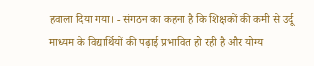हवाला दिया गया। - संगठन का कहना है कि शिक्षकों की कमी से उर्दू माध्यम के विद्यार्थियों की पढ़ाई प्रभावित हो रही है और योग्य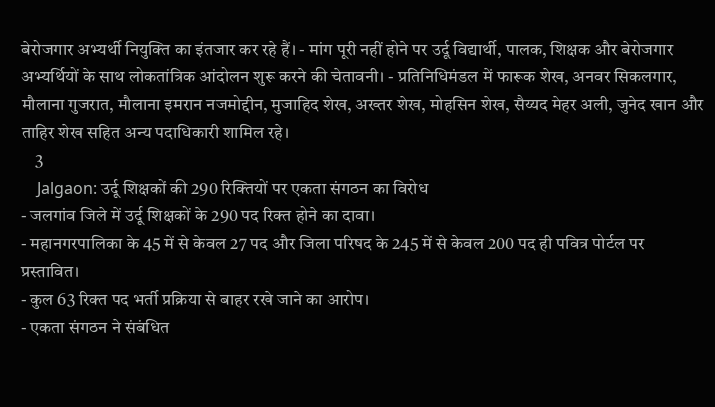बेरोजगार अभ्यर्थी नियुक्ति का इंतजार कर रहे हैं। - मांग पूरी नहीं होने पर उर्दू विद्यार्थी, पालक, शिक्षक और बेरोजगार अभ्यर्थियों के साथ लोकतांत्रिक आंदोलन शुरू करने की चेतावनी। - प्रतिनिधिमंडल में फारूक शेख, अनवर सिकलगार, मौलाना गुजरात, मौलाना इमरान नजमोद्दीन, मुजाहिद शेख, अख्तर शेख, मोहसिन शेख, सैय्यद मेहर अली, जुनेद खान और ताहिर शेख सहित अन्य पदाधिकारी शामिल रहे।
    3
    Jalgaon: उर्दू शिक्षकों की 290 रिक्तियों पर एकता संगठन का विरोध
- जलगांव जिले में उर्दू शिक्षकों के 290 पद रिक्त होने का दावा।
- महानगरपालिका के 45 में से केवल 27 पद और जिला परिषद के 245 में से केवल 200 पद ही पवित्र पोर्टल पर प्रस्तावित।
- कुल 63 रिक्त पद भर्ती प्रक्रिया से बाहर रखे जाने का आरोप।
- एकता संगठन ने संबंधित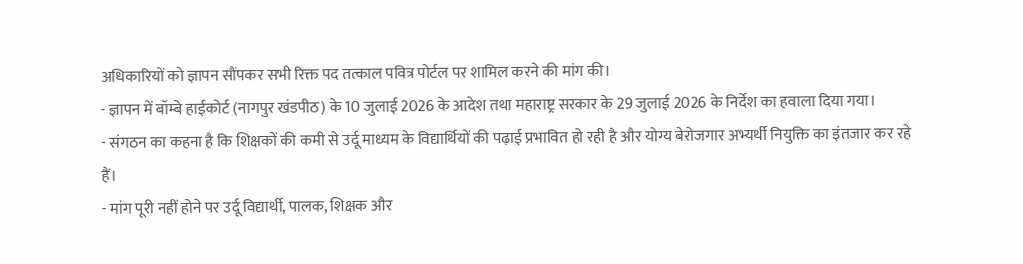अधिकारियों को ज्ञापन सौंपकर सभी रिक्त पद तत्काल पवित्र पोर्टल पर शामिल करने की मांग की।
- ज्ञापन में बॉम्बे हाईकोर्ट (नागपुर खंडपीठ) के 10 जुलाई 2026 के आदेश तथा महाराष्ट्र सरकार के 29 जुलाई 2026 के निर्देश का हवाला दिया गया।
- संगठन का कहना है कि शिक्षकों की कमी से उर्दू माध्यम के विद्यार्थियों की पढ़ाई प्रभावित हो रही है और योग्य बेरोजगार अभ्यर्थी नियुक्ति का इंतजार कर रहे हैं।
- मांग पूरी नहीं होने पर उर्दू विद्यार्थी, पालक, शिक्षक और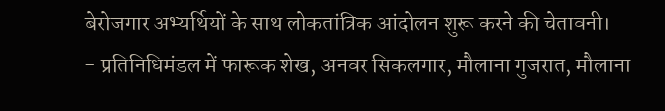बेरोजगार अभ्यर्थियों के साथ लोकतांत्रिक आंदोलन शुरू करने की चेतावनी।
- प्रतिनिधिमंडल में फारूक शेख, अनवर सिकलगार, मौलाना गुजरात, मौलाना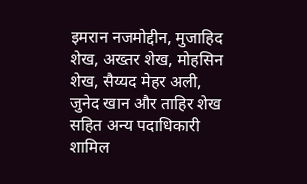इमरान नजमोद्दीन, मुजाहिद शेख, अख्तर शेख, मोहसिन शेख, सैय्यद मेहर अली, जुनेद खान और ताहिर शेख सहित अन्य पदाधिकारी शामिल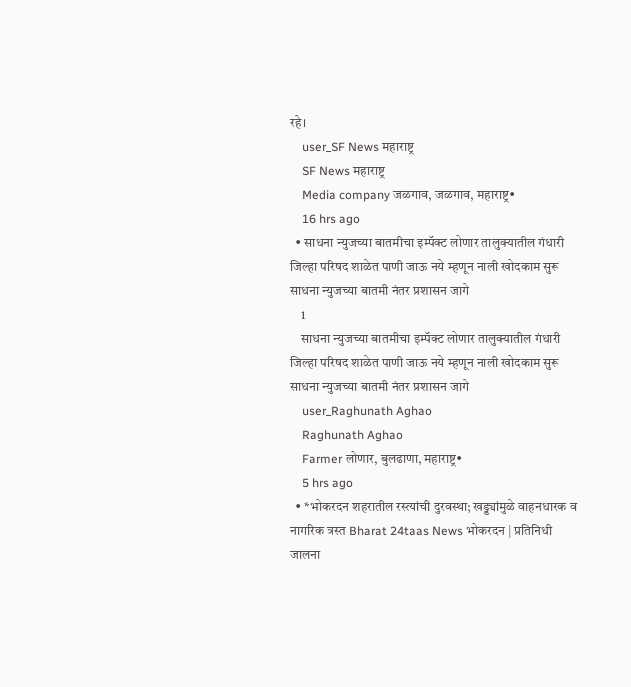रहे।
    user_SF News महाराष्ट्र
    SF News महाराष्ट्र
    Media company जळगाव, जळगाव, महाराष्ट्र•
    16 hrs ago
  • साधना न्युजच्या बातमीचा इम्पॅक्ट लोणार तालुक्यातील गंधारी जिल्हा परिषद शाळेत पाणी जाऊ नये म्हणून नाली खोदकाम सुरू साधना न्युजच्या बातमी नंतर प्रशासन जागे
    1
    साधना न्युजच्या बातमीचा इम्पॅक्ट लोणार तालुक्यातील गंधारी जिल्हा परिषद शाळेत पाणी जाऊ नये म्हणून नाली खोदकाम सुरू साधना न्युजच्या बातमी नंतर प्रशासन जागे
    user_Raghunath Aghao
    Raghunath Aghao
    Farmer लोणार, बुलढाणा, महाराष्ट्र•
    5 hrs ago
  • *भोकरदन शहरातील रस्त्यांची दुरवस्था; खड्ड्यांमुळे वाहनधारक व नागरिक त्रस्त Bharat 24taas News भोकरदन | प्रतिनिधी जालना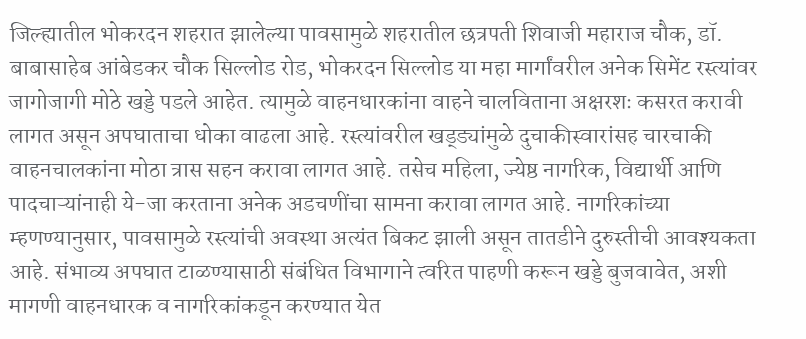जिल्ह्यातील भोकरदन शहरात झालेल्या पावसामुळे शहरातील छत्रपती शिवाजी महाराज चौक, डॉ. बाबासाहेब आंबेडकर चौक सिल्लोड रोड, भोकरदन सिल्लोड या महा मार्गांवरील अनेक सिमेंट रस्त्यांवर जागोजागी मोठे खड्डे पडले आहेत. त्यामुळे वाहनधारकांना वाहने चालविताना अक्षरशः कसरत करावी लागत असून अपघाताचा धोका वाढला आहे. रस्त्यांवरील खड्ड्यांमुळे दुचाकीस्वारांसह चारचाकी वाहनचालकांना मोठा त्रास सहन करावा लागत आहे. तसेच महिला, ज्येष्ठ नागरिक, विद्यार्थी आणि पादचाऱ्यांनाही ये-जा करताना अनेक अडचणींचा सामना करावा लागत आहे. नागरिकांच्या म्हणण्यानुसार, पावसामुळे रस्त्यांची अवस्था अत्यंत बिकट झाली असून तातडीने दुरुस्तीची आवश्यकता आहे. संभाव्य अपघात टाळण्यासाठी संबंधित विभागाने त्वरित पाहणी करून खड्डे बुजवावेत, अशी मागणी वाहनधारक व नागरिकांकडून करण्यात येत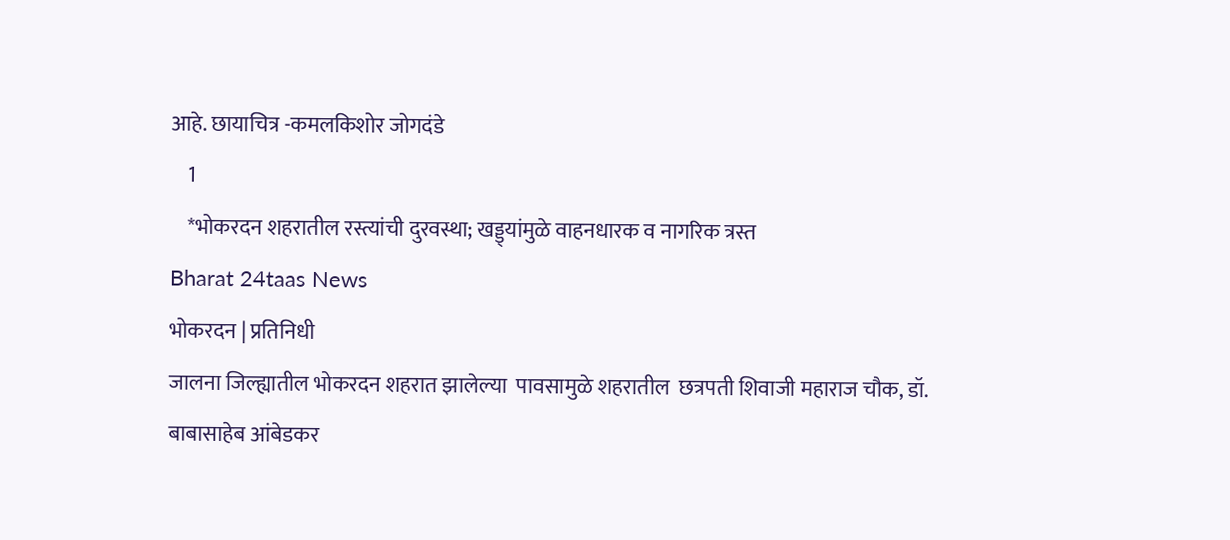आहे. छायाचित्र -कमलकिशोर जोगदंडे
    1
    *भोकरदन शहरातील रस्त्यांची दुरवस्था; खड्ड्यांमुळे वाहनधारक व नागरिक त्रस्त
Bharat 24taas News
भोकरदन | प्रतिनिधी
जालना जिल्ह्यातील भोकरदन शहरात झालेल्या  पावसामुळे शहरातील  छत्रपती शिवाजी महाराज चौक, डॉ. बाबासाहेब आंबेडकर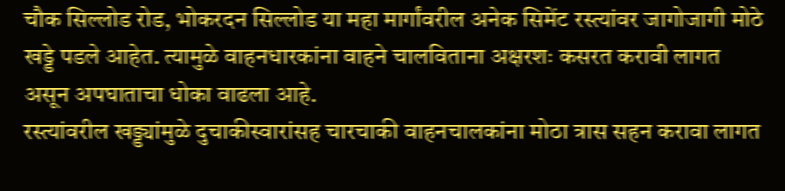चौक सिल्लोड रोड, भोकरदन सिल्लोड या महा मार्गांवरील अनेक सिमेंट रस्त्यांवर जागोजागी मोठे खड्डे पडले आहेत. त्यामुळे वाहनधारकांना वाहने चालविताना अक्षरशः कसरत करावी लागत असून अपघाताचा धोका वाढला आहे.
रस्त्यांवरील खड्ड्यांमुळे दुचाकीस्वारांसह चारचाकी वाहनचालकांना मोठा त्रास सहन करावा लागत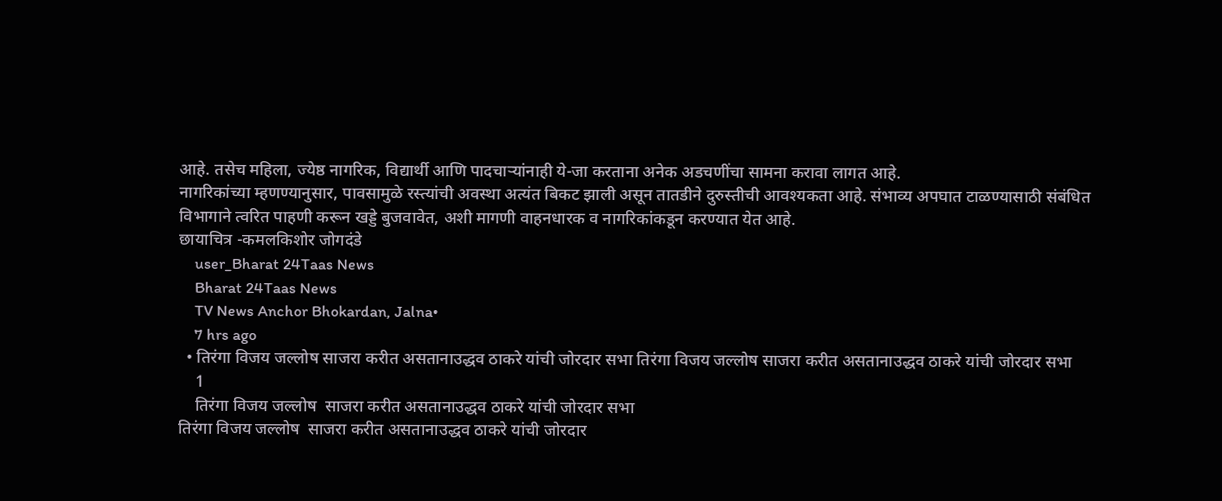आहे. तसेच महिला, ज्येष्ठ नागरिक, विद्यार्थी आणि पादचाऱ्यांनाही ये-जा करताना अनेक अडचणींचा सामना करावा लागत आहे.
नागरिकांच्या म्हणण्यानुसार, पावसामुळे रस्त्यांची अवस्था अत्यंत बिकट झाली असून तातडीने दुरुस्तीची आवश्यकता आहे. संभाव्य अपघात टाळण्यासाठी संबंधित विभागाने त्वरित पाहणी करून खड्डे बुजवावेत, अशी मागणी वाहनधारक व नागरिकांकडून करण्यात येत आहे.
छायाचित्र -कमलकिशोर जोगदंडे
    user_Bharat 24Taas News
    Bharat 24Taas News
    TV News Anchor Bhokardan, Jalna•
    7 hrs ago
  • तिरंगा विजय जल्लोष साजरा करीत असतानाउद्धव ठाकरे यांची जोरदार सभा तिरंगा विजय जल्लोष साजरा करीत असतानाउद्धव ठाकरे यांची जोरदार सभा
    1
    तिरंगा विजय जल्लोष  साजरा करीत असतानाउद्धव ठाकरे यांची जोरदार सभा
तिरंगा विजय जल्लोष  साजरा करीत असतानाउद्धव ठाकरे यांची जोरदार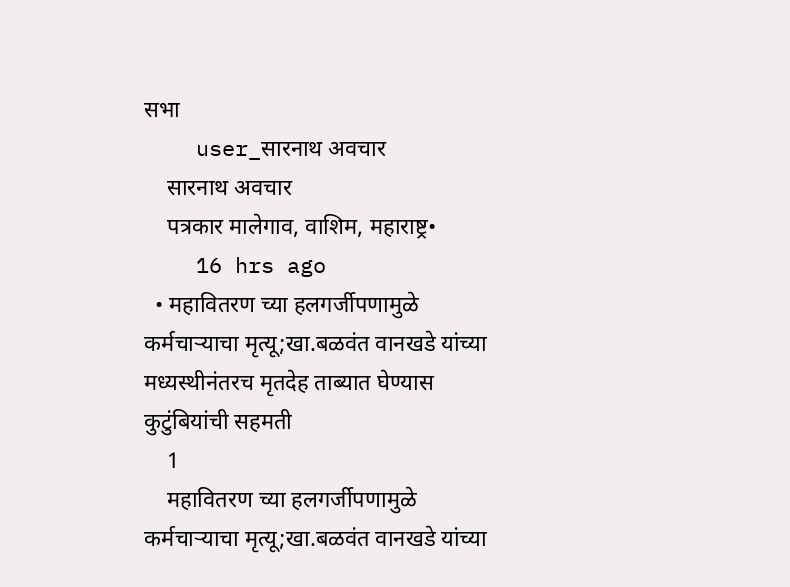सभा
    user_सारनाथ अवचार
    सारनाथ अवचार
    पत्रकार मालेगाव, वाशिम, महाराष्ट्र•
    16 hrs ago
  • महावितरण च्या हलगर्जीपणामुळे कर्मचाऱ्याचा मृत्यू;खा.बळवंत वानखडे यांच्या मध्यस्थीनंतरच मृतदेह ताब्यात घेण्यास कुटुंबियांची सहमती
    1
    महावितरण च्या हलगर्जीपणामुळे कर्मचाऱ्याचा मृत्यू;खा.बळवंत वानखडे यांच्या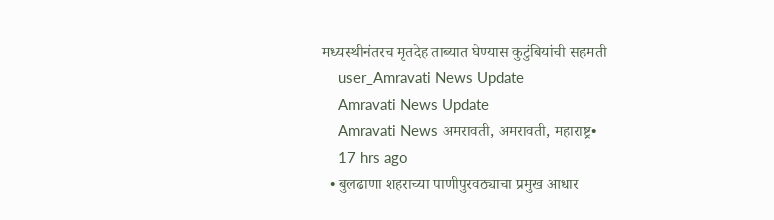मध्यस्थीनंतरच मृतदेह ताब्यात घेण्यास कुटुंबियांची सहमती
    user_Amravati News Update
    Amravati News Update
    Amravati News अमरावती, अमरावती, महाराष्ट्र•
    17 hrs ago
  • बुलढाणा शहराच्या पाणीपुरवठ्याचा प्रमुख आधार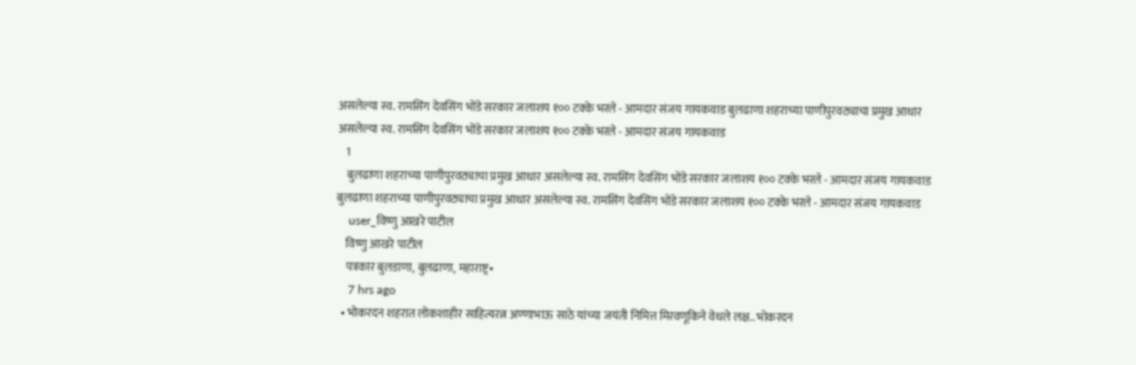असलेल्या स्व. रामसिंग देवसिंग भोंडे सरकार जलाशय १०० टक्के भरले - आमदार संजय गायकवाड बुलढाणा शहराच्या पाणीपुरवठ्याचा प्रमुख आधार असलेल्या स्व. रामसिंग देवसिंग भोंडे सरकार जलाशय १०० टक्के भरले - आमदार संजय गायकवाड
    1
    बुलढाणा शहराच्या पाणीपुरवठ्याचा प्रमुख आधार असलेल्या स्व. रामसिंग देवसिंग भोंडे सरकार जलाशय १०० टक्के भरले - आमदार संजय गायकवाड
बुलढाणा शहराच्या पाणीपुरवठ्याचा प्रमुख आधार असलेल्या स्व. रामसिंग देवसिंग भोंडे सरकार जलाशय १०० टक्के भरले - आमदार संजय गायकवाड
    user_विष्णु आखरे पाटील
    विष्णु आखरे पाटील
    पत्रकार बुलडाणा, बुलढाणा, महाराष्ट्र•
    7 hrs ago
  • भोकरदन शहरात लोकशाहीर साहित्यरत्न अण्णाभाऊ साठे यांच्या जयंती निमित्त मिरवणूकिने वेधले लक्ष.. भोकरदन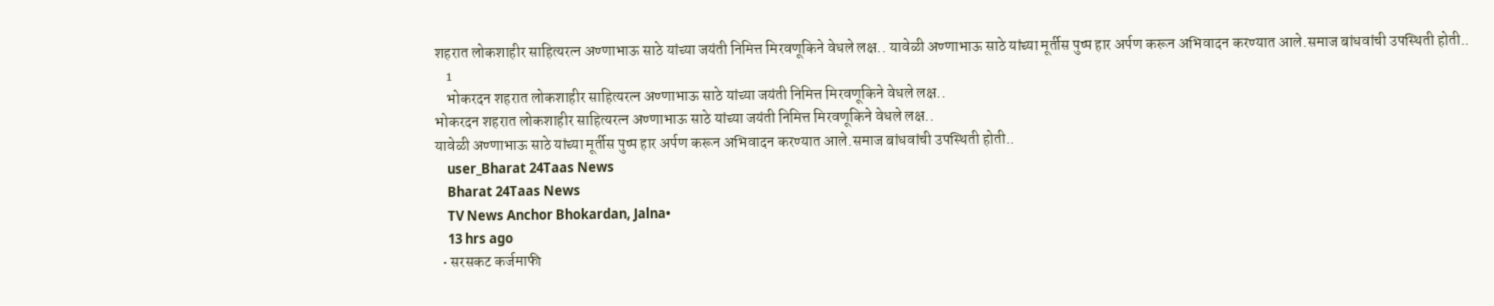शहरात लोकशाहीर साहित्यरत्न अण्णाभाऊ साठे यांच्या जयंती निमित्त मिरवणूकिने वेधले लक्ष.. यावेळी अण्णाभाऊ साठे यांच्या मूर्तीस पुष्प हार अर्पण करून अभिवादन करण्यात आले.समाज बांधवांची उपस्थिती होती..
    1
    भोकरदन शहरात लोकशाहीर साहित्यरत्न अण्णाभाऊ साठे यांच्या जयंती निमित्त मिरवणूकिने वेधले लक्ष..
भोकरदन शहरात लोकशाहीर साहित्यरत्न अण्णाभाऊ साठे यांच्या जयंती निमित्त मिरवणूकिने वेधले लक्ष..
यावेळी अण्णाभाऊ साठे यांच्या मूर्तीस पुष्प हार अर्पण करून अभिवादन करण्यात आले.समाज बांधवांची उपस्थिती होती..
    user_Bharat 24Taas News
    Bharat 24Taas News
    TV News Anchor Bhokardan, Jalna•
    13 hrs ago
  • सरसकट कर्जमाफी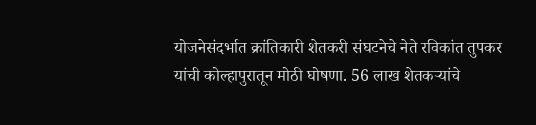योजनेसंदर्भात क्रांतिकारी शेतकरी संघटनेचे नेते रविकांत तुपकर यांची कोल्हापुरातून मोठी घोषणा. 56 लाख शेतकऱ्यांचे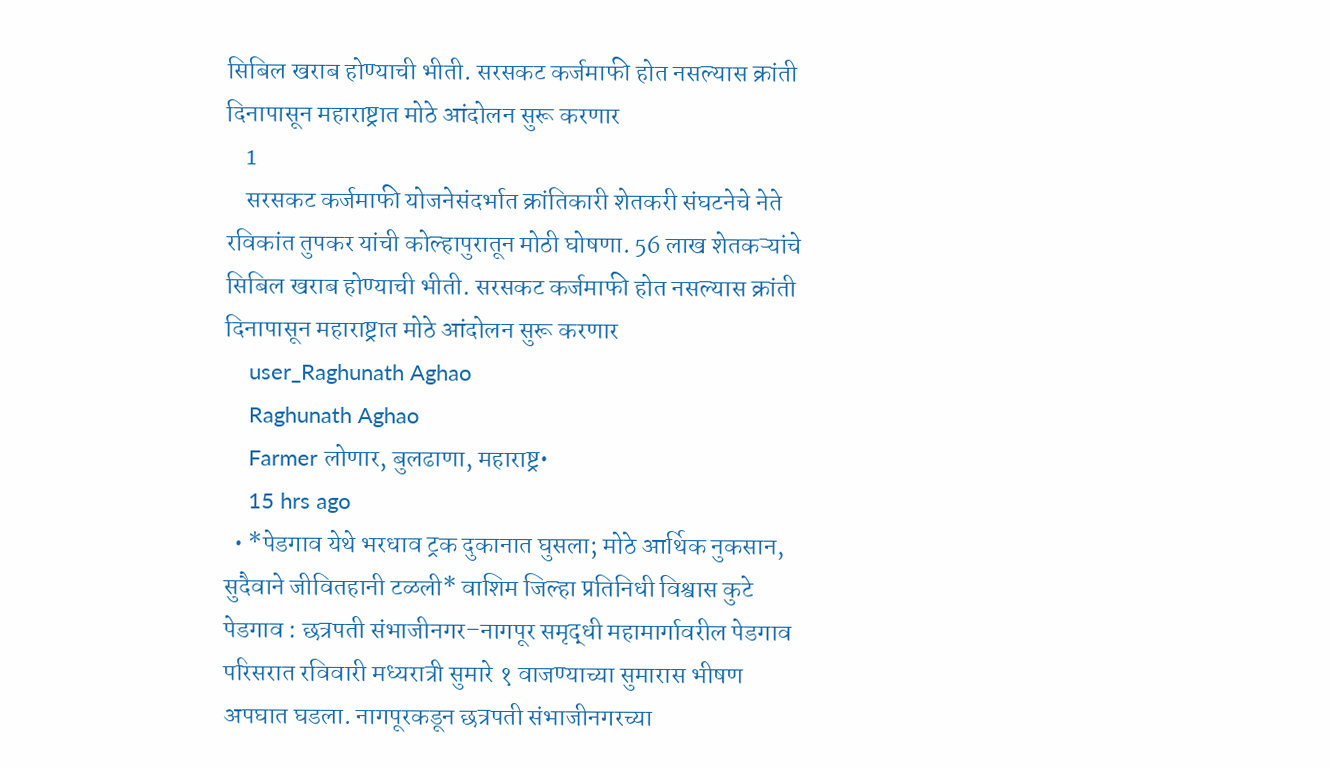सिबिल खराब होण्याची भीती. सरसकट कर्जमाफी होत नसल्यास क्रांती दिनापासून महाराष्ट्रात मोठे आंदोलन सुरू करणार
    1
    सरसकट कर्जमाफी योजनेसंदर्भात क्रांतिकारी शेतकरी संघटनेचे नेते रविकांत तुपकर यांची कोल्हापुरातून मोठी घोषणा. 56 लाख शेतकऱ्यांचे सिबिल खराब होण्याची भीती. सरसकट कर्जमाफी होत नसल्यास क्रांती दिनापासून महाराष्ट्रात मोठे आंदोलन सुरू करणार
    user_Raghunath Aghao
    Raghunath Aghao
    Farmer लोणार, बुलढाणा, महाराष्ट्र•
    15 hrs ago
  • *पेडगाव येथे भरधाव ट्रक दुकानात घुसला; मोठे आर्थिक नुकसान, सुदैवाने जीवितहानी टळली* वाशिम जिल्हा प्रतिनिधी विश्वास कुटे पेडगाव : छत्रपती संभाजीनगर–नागपूर समृद्धी महामार्गावरील पेडगाव परिसरात रविवारी मध्यरात्री सुमारे १ वाजण्याच्या सुमारास भीषण अपघात घडला. नागपूरकडून छत्रपती संभाजीनगरच्या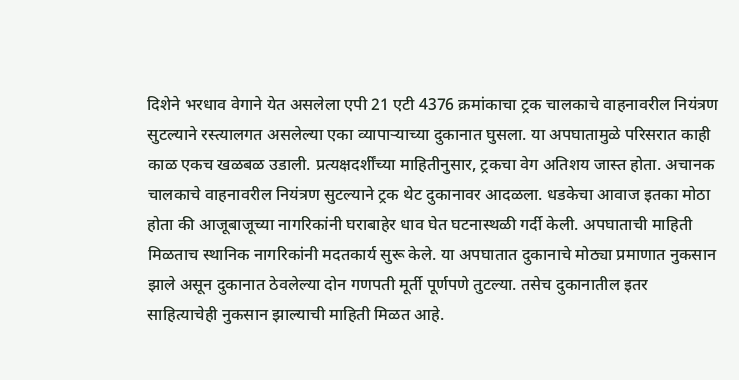दिशेने भरधाव वेगाने येत असलेला एपी 21 एटी 4376 क्रमांकाचा ट्रक चालकाचे वाहनावरील नियंत्रण सुटल्याने रस्त्यालगत असलेल्या एका व्यापाऱ्याच्या दुकानात घुसला. या अपघातामुळे परिसरात काही काळ एकच खळबळ उडाली. प्रत्यक्षदर्शींच्या माहितीनुसार, ट्रकचा वेग अतिशय जास्त होता. अचानक चालकाचे वाहनावरील नियंत्रण सुटल्याने ट्रक थेट दुकानावर आदळला. धडकेचा आवाज इतका मोठा होता की आजूबाजूच्या नागरिकांनी घराबाहेर धाव घेत घटनास्थळी गर्दी केली. अपघाताची माहिती मिळताच स्थानिक नागरिकांनी मदतकार्य सुरू केले. या अपघातात दुकानाचे मोठ्या प्रमाणात नुकसान झाले असून दुकानात ठेवलेल्या दोन गणपती मूर्ती पूर्णपणे तुटल्या. तसेच दुकानातील इतर साहित्याचेही नुकसान झाल्याची माहिती मिळत आहे.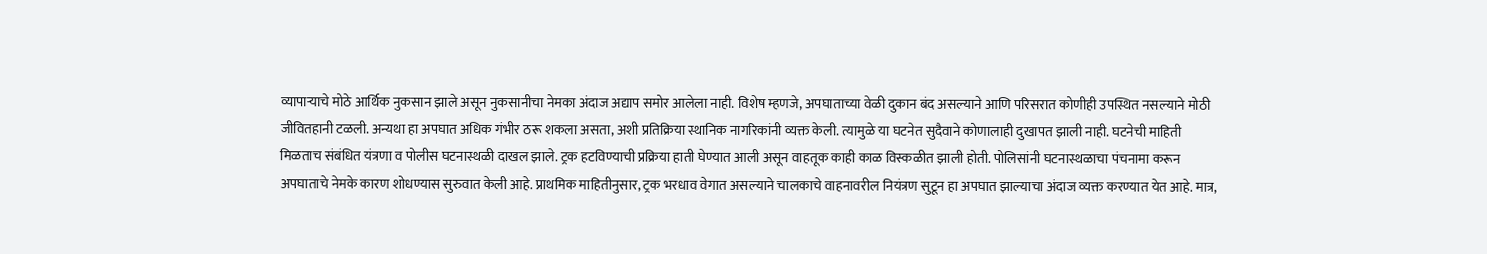व्यापाऱ्याचे मोठे आर्थिक नुकसान झाले असून नुकसानीचा नेमका अंदाज अद्याप समोर आलेला नाही. विशेष म्हणजे, अपघाताच्या वेळी दुकान बंद असल्याने आणि परिसरात कोणीही उपस्थित नसल्याने मोठी जीवितहानी टळली. अन्यथा हा अपघात अधिक गंभीर ठरू शकला असता, अशी प्रतिक्रिया स्थानिक नागरिकांनी व्यक्त केली. त्यामुळे या घटनेत सुदैवाने कोणालाही दुखापत झाली नाही. घटनेची माहिती मिळताच संबंधित यंत्रणा व पोलीस घटनास्थळी दाखल झाले. ट्रक हटविण्याची प्रक्रिया हाती घेण्यात आली असून वाहतूक काही काळ विस्कळीत झाली होती. पोलिसांनी घटनास्थळाचा पंचनामा करून अपघाताचे नेमके कारण शोधण्यास सुरुवात केली आहे. प्राथमिक माहितीनुसार, ट्रक भरधाव वेगात असल्याने चालकाचे वाहनावरील नियंत्रण सुटून हा अपघात झाल्याचा अंदाज व्यक्त करण्यात येत आहे. मात्र,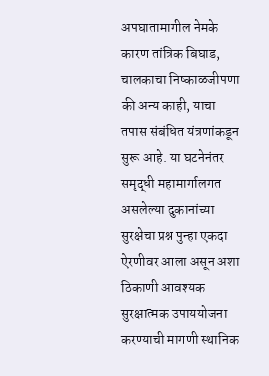अपघातामागील नेमके कारण तांत्रिक बिघाड, चालकाचा निष्काळजीपणा की अन्य काही, याचा तपास संबंधित यंत्रणांकडून सुरू आहे. या घटनेनंतर समृद्धी महामार्गालगत असलेल्या दुकानांच्या सुरक्षेचा प्रश्न पुन्हा एकदा ऐरणीवर आला असून अशा ठिकाणी आवश्यक सुरक्षात्मक उपाययोजना करण्याची मागणी स्थानिक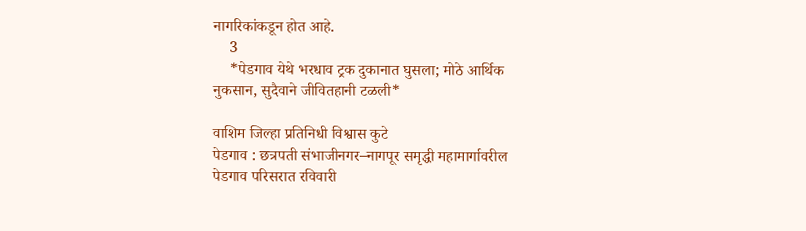नागरिकांकडून होत आहे.
    3
    *पेडगाव येथे भरधाव ट्रक दुकानात घुसला; मोठे आर्थिक नुकसान, सुदैवाने जीवितहानी टळली*

वाशिम जिल्हा प्रतिनिधी विश्वास कुटे
पेडगाव : छत्रपती संभाजीनगर–नागपूर समृद्धी महामार्गावरील पेडगाव परिसरात रविवारी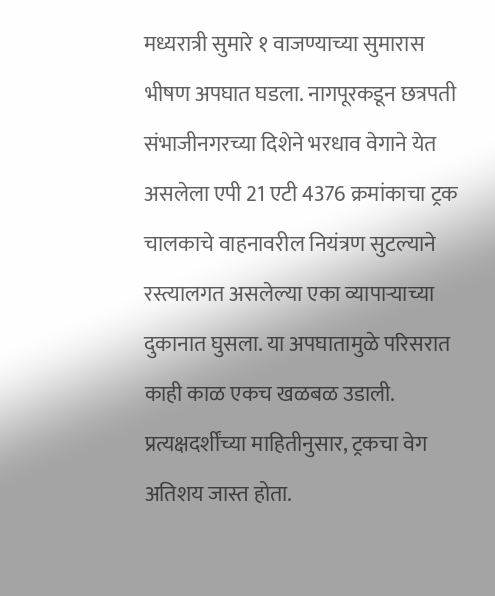मध्यरात्री सुमारे १ वाजण्याच्या सुमारास भीषण अपघात घडला. नागपूरकडून छत्रपती संभाजीनगरच्या दिशेने भरधाव वेगाने येत असलेला एपी 21 एटी 4376 क्रमांकाचा ट्रक चालकाचे वाहनावरील नियंत्रण सुटल्याने रस्त्यालगत असलेल्या एका व्यापाऱ्याच्या दुकानात घुसला. या अपघातामुळे परिसरात काही काळ एकच खळबळ उडाली. प्रत्यक्षदर्शींच्या माहितीनुसार, ट्रकचा वेग अतिशय जास्त होता.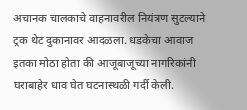अचानक चालकाचे वाहनावरील नियंत्रण सुटल्याने ट्रक थेट दुकानावर आदळला. धडकेचा आवाज इतका मोठा होता की आजूबाजूच्या नागरिकांनी घराबाहेर धाव घेत घटनास्थळी गर्दी केली.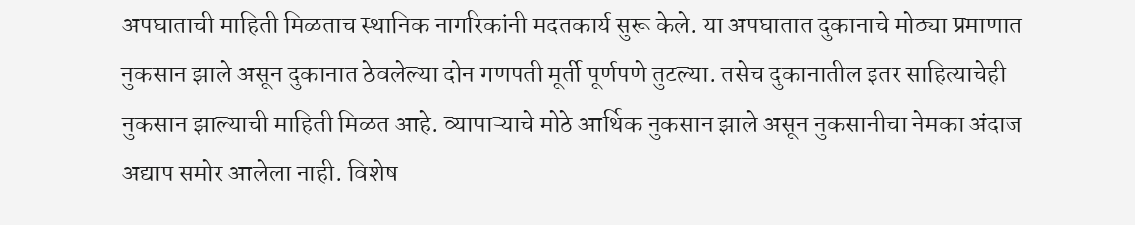अपघाताची माहिती मिळताच स्थानिक नागरिकांनी मदतकार्य सुरू केले. या अपघातात दुकानाचे मोठ्या प्रमाणात नुकसान झाले असून दुकानात ठेवलेल्या दोन गणपती मूर्ती पूर्णपणे तुटल्या. तसेच दुकानातील इतर साहित्याचेही नुकसान झाल्याची माहिती मिळत आहे. व्यापाऱ्याचे मोठे आर्थिक नुकसान झाले असून नुकसानीचा नेमका अंदाज अद्याप समोर आलेला नाही. विशेष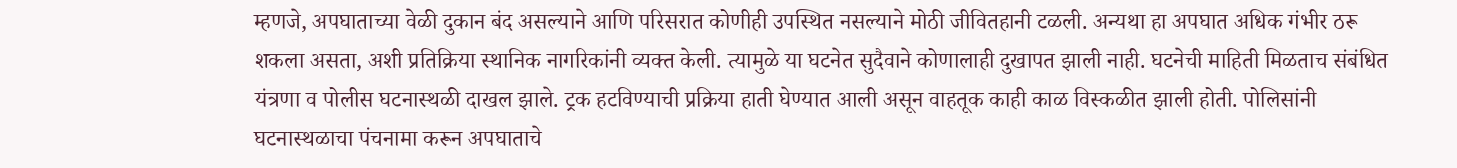म्हणजे, अपघाताच्या वेळी दुकान बंद असल्याने आणि परिसरात कोणीही उपस्थित नसल्याने मोठी जीवितहानी टळली. अन्यथा हा अपघात अधिक गंभीर ठरू शकला असता, अशी प्रतिक्रिया स्थानिक नागरिकांनी व्यक्त केली. त्यामुळे या घटनेत सुदैवाने कोणालाही दुखापत झाली नाही. घटनेची माहिती मिळताच संबंधित यंत्रणा व पोलीस घटनास्थळी दाखल झाले. ट्रक हटविण्याची प्रक्रिया हाती घेण्यात आली असून वाहतूक काही काळ विस्कळीत झाली होती. पोलिसांनी घटनास्थळाचा पंचनामा करून अपघाताचे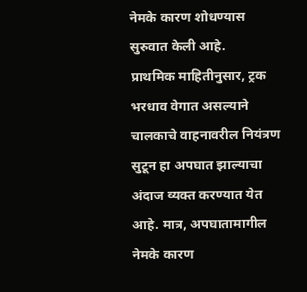नेमके कारण शोधण्यास सुरुवात केली आहे.
प्राथमिक माहितीनुसार, ट्रक भरधाव वेगात असल्याने चालकाचे वाहनावरील नियंत्रण सुटून हा अपघात झाल्याचा अंदाज व्यक्त करण्यात येत आहे. मात्र, अपघातामागील नेमके कारण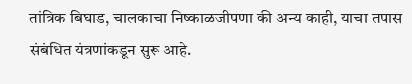तांत्रिक बिघाड, चालकाचा निष्काळजीपणा की अन्य काही, याचा तपास संबंधित यंत्रणांकडून सुरू आहे.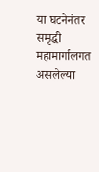या घटनेनंतर समृद्धी महामार्गालगत असलेल्या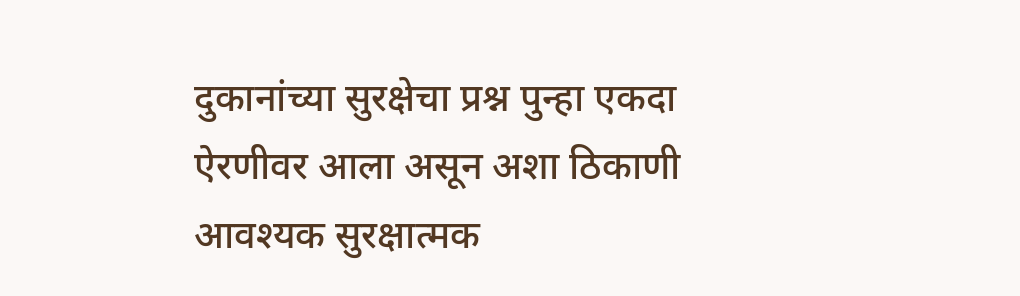दुकानांच्या सुरक्षेचा प्रश्न पुन्हा एकदा ऐरणीवर आला असून अशा ठिकाणी आवश्यक सुरक्षात्मक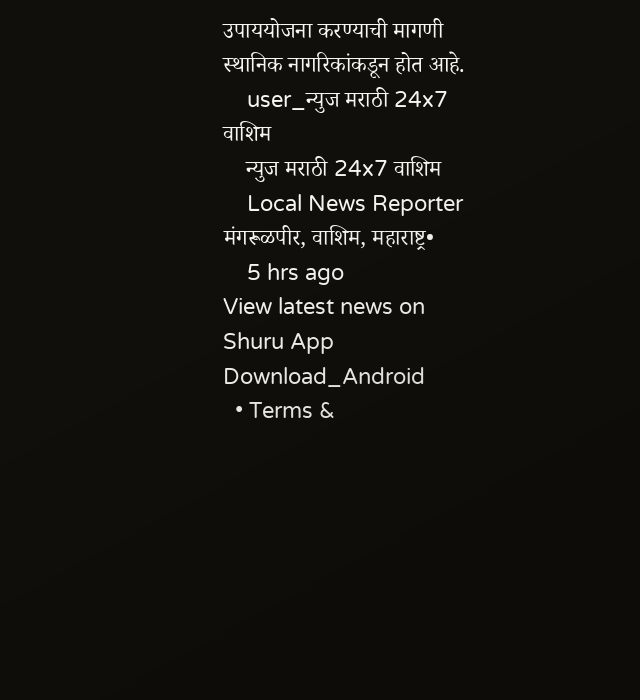उपाययोजना करण्याची मागणी स्थानिक नागरिकांकडून होत आहे.
    user_न्युज मराठी 24x7 वाशिम
    न्युज मराठी 24x7 वाशिम
    Local News Reporter मंगरूळपीर, वाशिम, महाराष्ट्र•
    5 hrs ago
View latest news on Shuru App
Download_Android
  • Terms &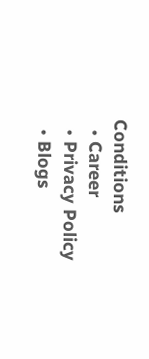Conditions
  • Career
  • Privacy Policy
  • Blogs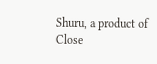Shuru, a product of Close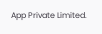App Private Limited.